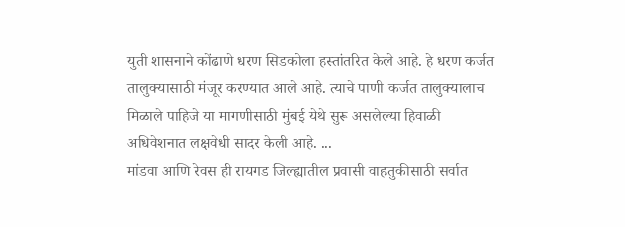युती शासनाने कोंढाणे धरण सिडकोला हस्तांतरित केले आहे. हे धरण कर्जत तालुक्यासाठी मंजूर करण्यात आले आहे. त्याचे पाणी कर्जत तालुक्यालाच मिळाले पाहिजे या मागणीसाठी मुंबई येथे सुरू असलेल्या हिवाळी अधिवेशनात लक्षवेधी सादर केली आहे. ...
मांडवा आणि रेवस ही रायगड जिल्ह्यातील प्रवासी वाहतुकीसाठी सर्वात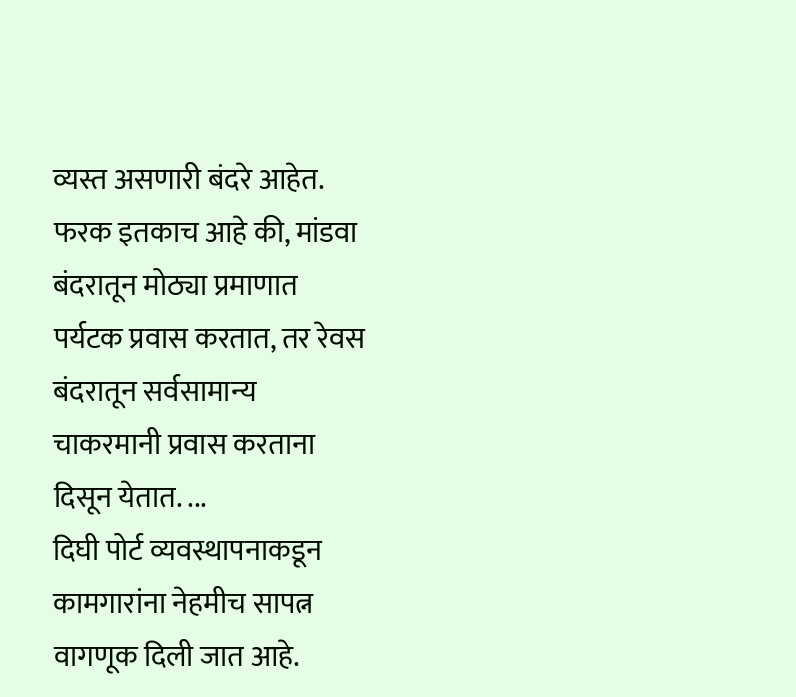व्यस्त असणारी बंदरे आहेत. फरक इतकाच आहे की, मांडवा बंदरातून मोठ्या प्रमाणात पर्यटक प्रवास करतात, तर रेवस बंदरातून सर्वसामान्य चाकरमानी प्रवास करताना दिसून येतात. ...
दिघी पोर्ट व्यवस्थापनाकडून कामगारांना नेहमीच सापत्न वागणूक दिली जात आहे.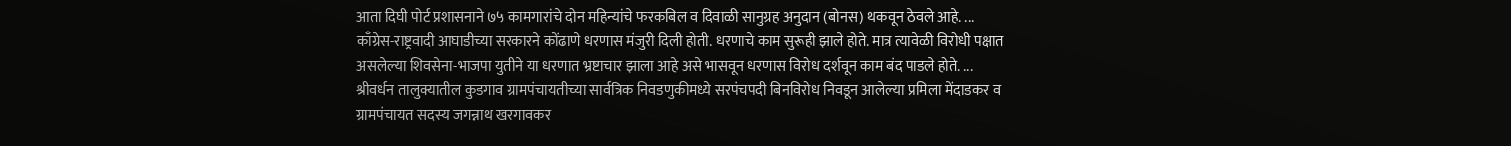आता दिघी पोर्ट प्रशासनाने ७५ कामगारांचे दोन महिन्यांचे फरकबिल व दिवाळी सानुग्रह अनुदान (बोनस) थकवून ठेवले आहे. ...
काँग्रेस-राष्ट्रवादी आघाडीच्या सरकारने कोंढाणे धरणास मंजुरी दिली होती. धरणाचे काम सुरूही झाले होते. मात्र त्यावेळी विरोधी पक्षात असलेल्या शिवसेना-भाजपा युतीने या धरणात भ्रष्टाचार झाला आहे असे भासवून धरणास विरोध दर्शवून काम बंद पाडले होते. ...
श्रीवर्धन तालुक्यातील कुडगाव ग्रामपंचायतीच्या सार्वत्रिक निवडणुकीमध्ये सरपंचपदी बिनविरोध निवडून आलेल्या प्रमिला मेंदाडकर व ग्रामपंचायत सदस्य जगन्नाथ खरगावकर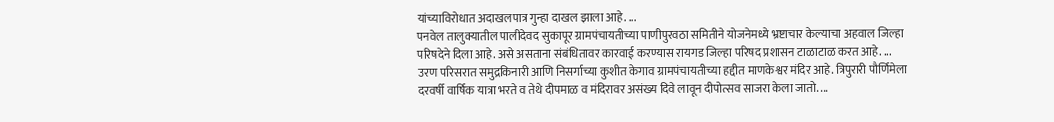यांच्याविरोधात अदाखलपात्र गुन्हा दाखल झाला आहे. ...
पनवेल तालुक्यातील पालीदेवद सुकापूर ग्रामपंचायतीच्या पाणीपुरवठा समितीने योजनेमध्ये भ्रष्टाचार केल्याचा अहवाल जिल्हा परिषदेने दिला आहे. असे असताना संबंधितावर कारवाई करण्यास रायगड जिल्हा परिषद प्रशासन टाळाटाळ करत आहे. ...
उरण परिसरात समुद्रकिनारी आणि निसर्गाच्या कुशीत केगाव ग्रामपंचायतीच्या हद्दीत माणकेश्वर मंदिर आहे. त्रिपुरारी पौर्णिमेला दरवर्षी वार्षिक यात्रा भरते व तेथे दीपमाळ व मंदिरावर असंख्य दिवे लावून दीपोत्सव साजरा केला जातो. ...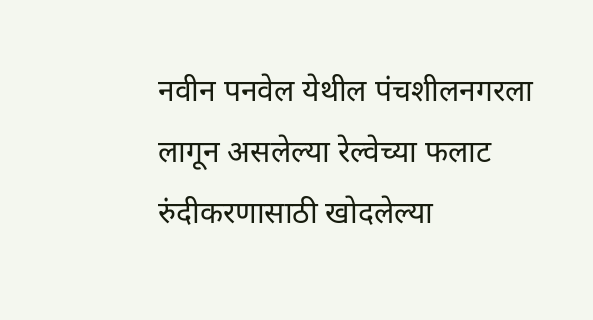नवीन पनवेल येथील पंचशीलनगरला लागून असलेल्या रेल्वेच्या फलाट रुंदीकरणासाठी खोदलेल्या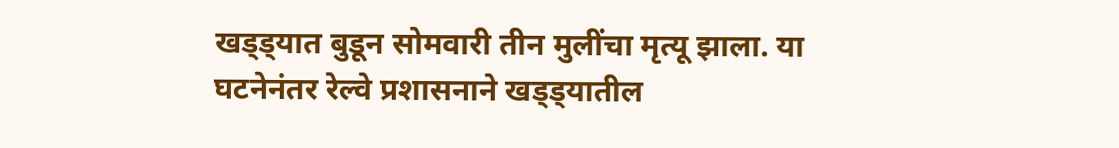खड्ड्यात बुडून सोमवारी तीन मुलींचा मृत्यू झाला. या घटनेनंतर रेल्वे प्रशासनाने खड्ड्यातील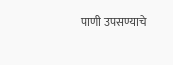पाणी उपसण्याचे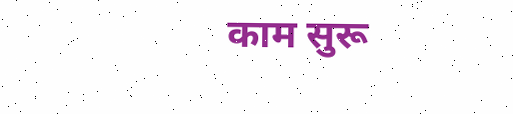काम सुरू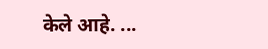केले आहे. ...